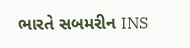ભારતે સબમરીન INS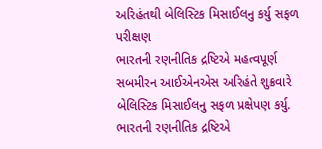અરિહંતથી બેલિસ્ટિક મિસાઈલનુ કર્યુ સફળ પરીક્ષણ
ભારતની રણનીતિક દ્રષ્ટિએ મહત્વપૂર્ણ સબમીરન આઈએનએસ અરિહંતે શુક્રવારે બેલિસ્ટિક મિસાઈલનુ સફળ પ્રક્ષેપણ કર્યુ.
ભારતની રણનીતિક દ્રષ્ટિએ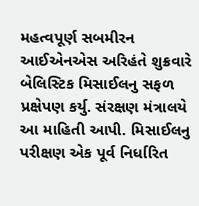મહત્વપૂર્ણ સબમીરન આઈએનએસ અરિહંતે શુક્રવારે બેલિસ્ટિક મિસાઈલનુ સફળ પ્રક્ષેપણ કર્યુ. સંરક્ષણ મંત્રાલયે આ માહિતી આપી. મિસાઈલનુ પરીક્ષણ એક પૂર્વ નિર્ધારિત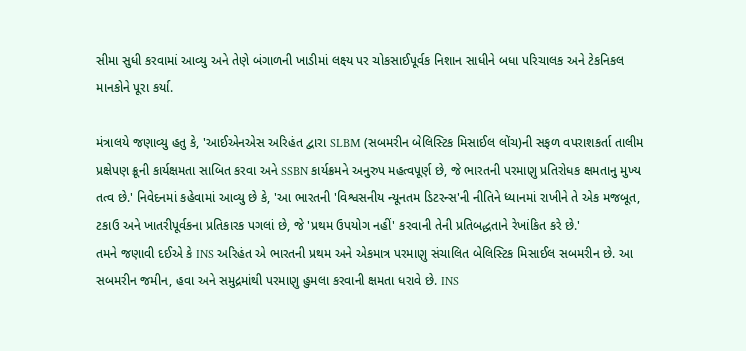સીમા સુધી કરવામાં આવ્યુ અને તેણે બંગાળની ખાડીમાં લક્ષ્ય પર ચોકસાઈપૂર્વક નિશાન સાધીને બધા પરિચાલક અને ટેકનિકલ માનકોને પૂરા કર્યા.

મંત્રાલયે જણાવ્યુ હતુ કે, 'આઈએનએસ અરિહંત દ્વારા SLBM (સબમરીન બેલિસ્ટિક મિસાઈલ લોંચ)ની સફળ વપરાશકર્તા તાલીમ પ્રક્ષેપણ ક્રૂની કાર્યક્ષમતા સાબિત કરવા અને SSBN કાર્યક્રમને અનુરુપ મહત્વપૂર્ણ છે, જે ભારતની પરમાણુ પ્રતિરોધક ક્ષમતાનુ મુખ્ય તત્વ છે.' નિવેદનમાં કહેવામાં આવ્યુ છે કે, 'આ ભારતની 'વિશ્વસનીય ન્યૂનતમ ડિટરન્સ'ની નીતિને ધ્યાનમાં રાખીને તે એક મજબૂત, ટકાઉ અને ખાતરીપૂર્વકના પ્રતિકારક પગલાં છે, જે 'પ્રથમ ઉપયોગ નહીં' કરવાની તેની પ્રતિબદ્ધતાને રેખાંકિત કરે છે.'
તમને જણાવી દઈએ કે INS અરિહંત એ ભારતની પ્રથમ અને એકમાત્ર પરમાણુ સંચાલિત બેલિસ્ટિક મિસાઈલ સબમરીન છે. આ સબમરીન જમીન, હવા અને સમુદ્રમાંથી પરમાણુ હુમલા કરવાની ક્ષમતા ધરાવે છે. INS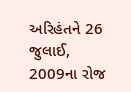અરિહંતને 26 જુલાઈ, 2009ના રોજ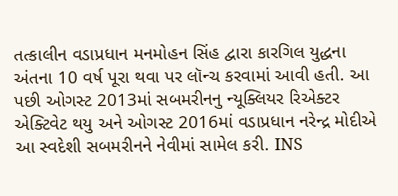તત્કાલીન વડાપ્રધાન મનમોહન સિંહ દ્વારા કારગિલ યુદ્ધના અંતના 10 વર્ષ પૂરા થવા પર લૉન્ચ કરવામાં આવી હતી. આ પછી ઓગસ્ટ 2013માં સબમરીનનુ ન્યૂક્લિયર રિએક્ટર એક્ટિવેટ થયુ અને ઓગસ્ટ 2016માં વડાપ્રધાન નરેન્દ્ર મોદીએ આ સ્વદેશી સબમરીનને નેવીમાં સામેલ કરી. INS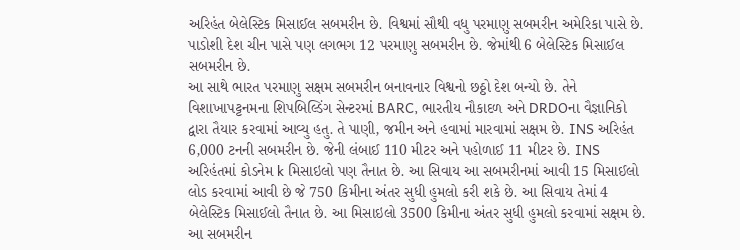અરિહંત બેલેસ્ટિક મિસાઈલ સબમરીન છે. વિશ્વમાં સૌથી વધુ પરમાણુ સબમરીન અમેરિકા પાસે છે. પાડોશી દેશ ચીન પાસે પણ લગભગ 12 પરમાણુ સબમરીન છે. જેમાંથી 6 બેલેસ્ટિક મિસાઈલ સબમરીન છે.
આ સાથે ભારત પરમાણુ સક્ષમ સબમરીન બનાવનાર વિશ્વનો છઠ્ઠો દેશ બન્યો છે. તેને વિશાખાપટ્ટનમના શિપબિલ્ડિંગ સેન્ટરમાં BARC, ભારતીય નૌકાદળ અને DRDOના વૈજ્ઞાનિકો દ્વારા તૈયાર કરવામાં આવ્યુ હતુ. તે પાણી, જમીન અને હવામાં મારવામાં સક્ષમ છે. INS અરિહંત 6,000 ટનની સબમરીન છે. જેની લંબાઈ 110 મીટર અને પહોળાઈ 11 મીટર છે. INS અરિહંતમાં કોડનેમ k મિસાઇલો પણ તૈનાત છે. આ સિવાય આ સબમરીનમાં આવી 15 મિસાઈલો લોડ કરવામાં આવી છે જે 750 કિમીના અંતર સુધી હુમલો કરી શકે છે. આ સિવાય તેમાં 4 બેલેસ્ટિક મિસાઈલો તૈનાત છે. આ મિસાઇલો 3500 કિમીના અંતર સુધી હુમલો કરવામાં સક્ષમ છે. આ સબમરીન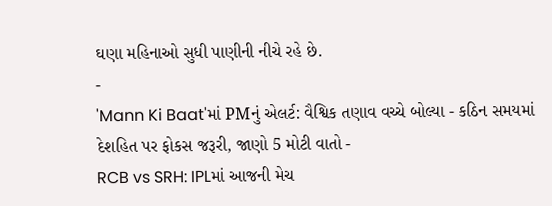ઘણા મહિનાઓ સુધી પાણીની નીચે રહે છે.
-
'Mann Ki Baat'માં PMનું એલર્ટ: વૈશ્વિક તણાવ વચ્ચે બોલ્યા - કઠિન સમયમાં દેશહિત પર ફોકસ જરૂરી, જાણો 5 મોટી વાતો -
RCB vs SRH: IPLમાં આજની મેચ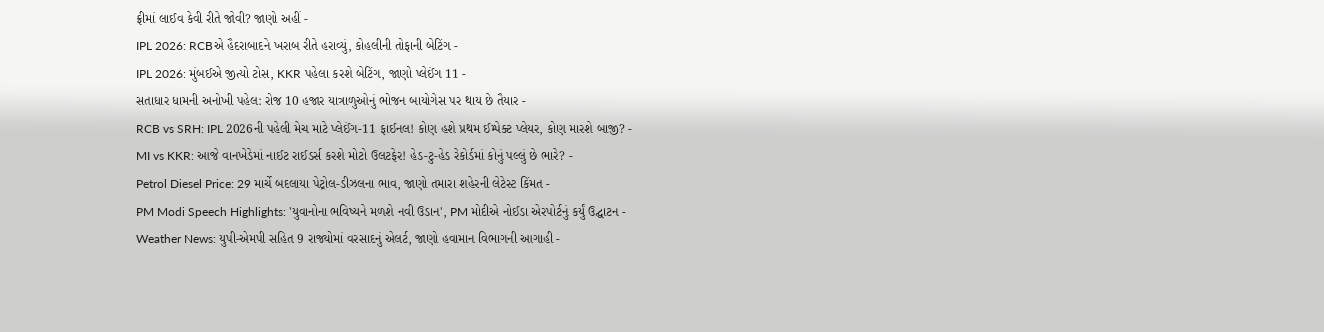ફ્રીમાં લાઈવ કેવી રીતે જોવી? જાણો અહીં -
IPL 2026: RCBએ હૈદરાબાદને ખરાબ રીતે હરાવ્યું, કોહલીની તોફાની બેટિંગ -
IPL 2026: મુંબઈએ જીત્યો ટોસ, KKR પહેલા કરશે બેટિંગ, જાણો પ્લેઈંગ 11 -
સતાધાર ધામની અનોખી પહેલ: રોજ 10 હજાર યાત્રાળુઓનું ભોજન બાયોગેસ પર થાય છે તૈયાર -
RCB vs SRH: IPL 2026ની પહેલી મેચ માટે પ્લેઈંગ-11 ફાઈનલ! કોણ હશે પ્રથમ ઈમ્પેક્ટ પ્લેયર, કોણ મારશે બાજી? -
MI vs KKR: આજે વાનખેડેમાં નાઈટ રાઈડર્સ કરશે મોટો ઉલટફેર! હેડ-ટુ-હેડ રેકોર્ડમાં કોનું પલ્લું છે ભારે? -
Petrol Diesel Price: 29 માર્ચે બદલાયા પેટ્રોલ-ડીઝલના ભાવ, જાણો તમારા શહેરની લેટેસ્ટ કિંમત -
PM Modi Speech Highlights: 'યુવાનોના ભવિષ્યને મળશે નવી ઉડાન', PM મોદીએ નોઈડા એરપોર્ટનું કર્યું ઉદ્ઘાટન -
Weather News: યુપી-એમપી સહિત 9 રાજ્યોમાં વરસાદનું એલર્ટ, જાણો હવામાન વિભાગની આગાહી -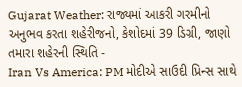Gujarat Weather: રાજ્યમાં આકરી ગરમીનો અનુભવ કરતા શહેરીજનો, કેશોદમાં 39 ડિગ્રી, જાણો તમારા શહેરની સ્થિતિ -
Iran Vs America: PM મોદીએ સાઉદી પ્રિન્સ સાથે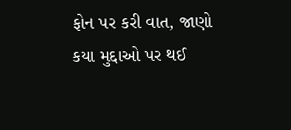ફોન પર કરી વાત, જાણો કયા મુદ્દાઓ પર થઈ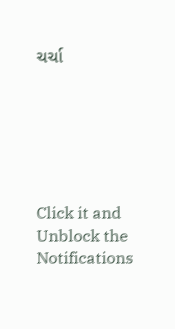ચર્ચા






Click it and Unblock the Notifications